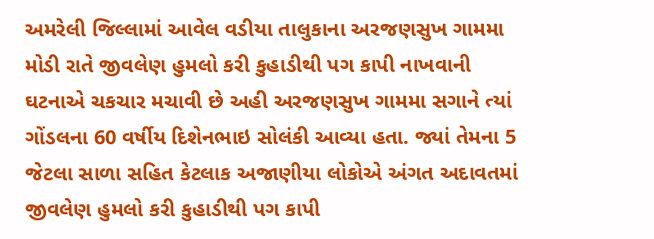અમરેલી જિલ્લામાં આવેલ વડીયા તાલુકાના અરજણસુખ ગામમા મોડી રાતે જીવલેણ હુમલો કરી કુહાડીથી પગ કાપી નાખવાની ઘટનાએ ચકચાર મચાવી છે અહી અરજણસુખ ગામમા સગાને ત્યાં ગોંડલના 60 વર્ષીય દિશેનભાઇ સોલંકી આવ્યા હતા. જ્યાં તેમના 5 જેટલા સાળા સહિત કેટલાક અજાણીયા લોકોએ અંગત અદાવતમાં જીવલેણ હુમલો કરી કુહાડીથી પગ કાપી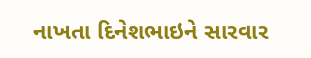નાખતા દિનેશભાઇને સારવાર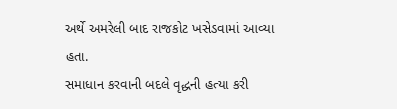અર્થે અમરેલી બાદ રાજકોટ ખસેડવામાં આવ્યા હતા.
સમાધાન કરવાની બદલે વૃદ્ધની હત્યા કરી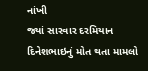નાંખી
જ્યાં સારવાર દરમિયાન દિનેશભાઇનું મોત થતા મામલો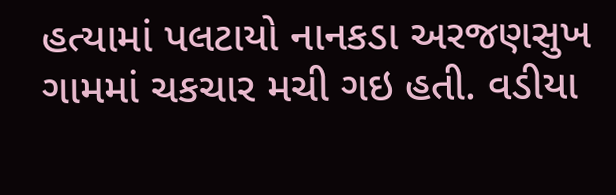હત્યામાં પલટાયો નાનકડા અરજણસુખ ગામમાં ચકચાર મચી ગઇ હતી. વડીયા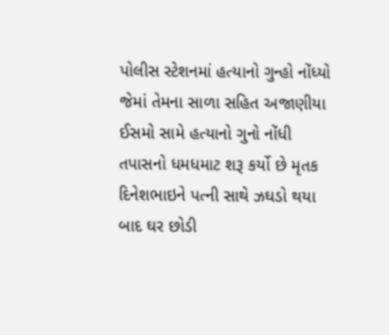પોલીસ સ્ટેશનમાં હત્યાનો ગુન્હો નોંધ્યો જેમાં તેમના સાળા સહિત અજાણીયા ઈસમો સામે હત્યાનો ગુનો નોંધી તપાસનો ધમધમાટ શરૂ કર્યો છે મૃતક દિનેશભાઇને પત્ની સાથે ઝઘડો થયા બાદ ઘર છોડી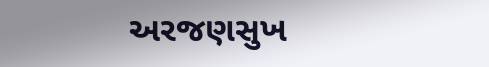અરજણસુખ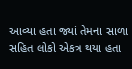આવ્યા હતા જ્યાં તેમના સાળા સહિત લોકો એકત્ર થયા હતા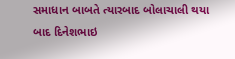સમાધાન બાબતે ત્યારબાદ બોલાચાલી થયા બાદ દિનેશભાઇ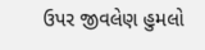ઉપર જીવલેણ હુમલો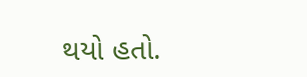થયો હતો.